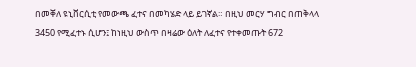በመቐለ ዩኒቨርሲቲ የመውጫ ፈተና በመካሄድ ላይ ይገኛል። በዚህ መርሃ ግብር በጠቅላላ 3450 የሚፈተኑ ሲሆን፤ ከነዚህ ውስጥ በዛሬው ዕለት ለፈተና የተቀመጡት 672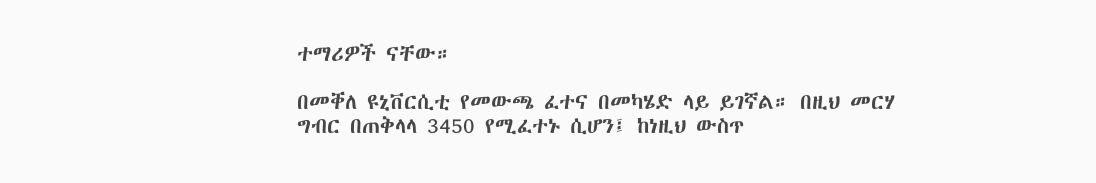ተማሪዎች ናቸው።

በመቐለ ዩኒቨርሲቲ የመውጫ ፈተና በመካሄድ ላይ ይገኛል። በዚህ መርሃ ግብር በጠቅላላ 3450 የሚፈተኑ ሲሆን፤ ከነዚህ ውስጥ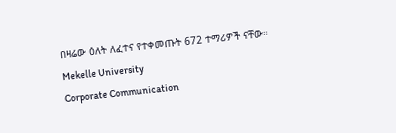በዛሬው ዕለት ለፈተና የተቀመጡት 672 ተማሪዎች ናቸው።
Mekelle University
Corporate Communication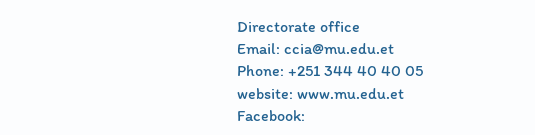Directorate office
Email: ccia@mu.edu.et
Phone: +251 344 40 40 05
website: www.mu.edu.et
Facebook: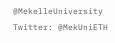@MekelleUniversity
Twitter: @MekUniETH